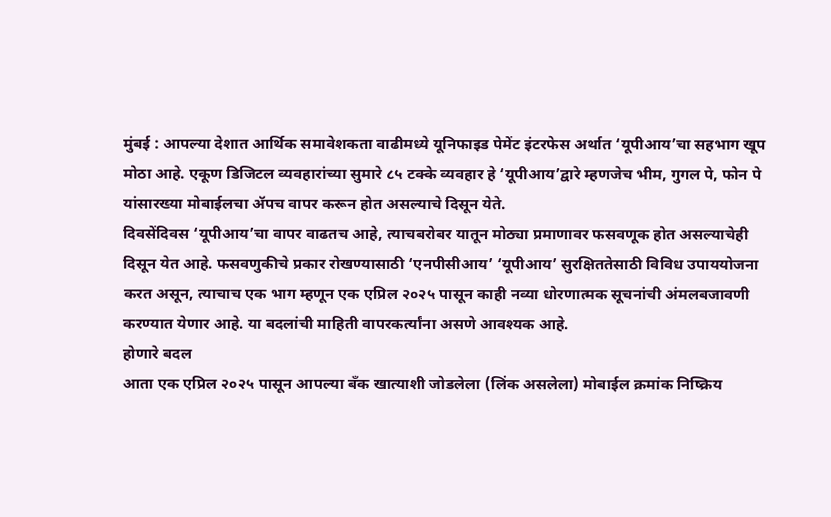मुंबई : आपल्या देशात आर्थिक समावेशकता वाढीमध्ये यूनिफाइड पेमेंट इंटरफेस अर्थात ‘यूपीआय’चा सहभाग खूप मोठा आहे. एकूण डिजिटल व्यवहारांच्या सुमारे ८५ टक्के व्यवहार हे ‘यूपीआय’द्वारे म्हणजेच भीम, गुगल पे, फोन पे यांसारख्या मोबाईलचा ॲपच वापर करून होत असल्याचे दिसून येते.
दिवसेंदिवस ‘यूपीआय’चा वापर वाढतच आहे, त्याचबरोबर यातून मोठ्या प्रमाणावर फसवणूक होत असल्याचेही दिसून येत आहे. फसवणुकीचे प्रकार रोखण्यासाठी ‘एनपीसीआय’ ‘यूपीआय’ सुरक्षिततेसाठी विविध उपाययोजना करत असून, त्याचाच एक भाग म्हणून एक एप्रिल २०२५ पासून काही नव्या धोरणात्मक सूचनांची अंमलबजावणी करण्यात येणार आहे. या बदलांची माहिती वापरकर्त्यांना असणे आवश्यक आहे.
होणारे बदल
आता एक एप्रिल २०२५ पासून आपल्या बँक खात्याशी जोडलेला (लिंक असलेला) मोबाईल क्रमांक निष्क्रिय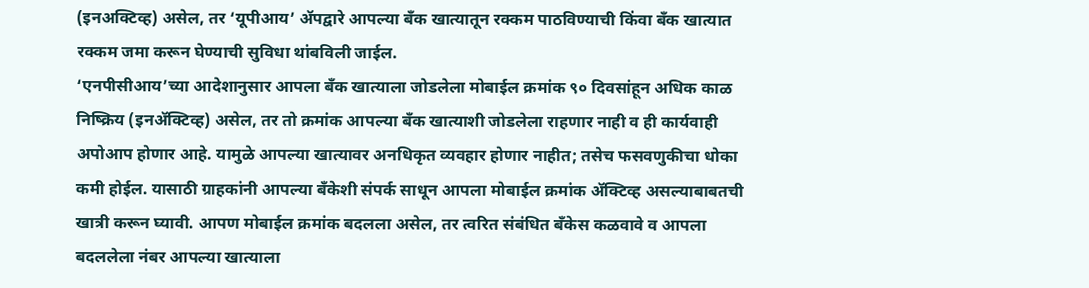(इनअक्टिव्ह) असेल, तर ‘यूपीआय’ ॲपद्वारे आपल्या बँक खात्यातून रक्कम पाठविण्याची किंवा बँक खात्यात रक्कम जमा करून घेण्याची सुविधा थांबविली जाईल.
‘एनपीसीआय’च्या आदेशानुसार आपला बँक खात्याला जोडलेला मोबाईल क्रमांक ९० दिवसांहून अधिक काळ निष्क्रिय (इनॲक्टिव्ह) असेल, तर तो क्रमांक आपल्या बँक खात्याशी जोडलेला राहणार नाही व ही कार्यवाही अपोआप होणार आहे. यामुळे आपल्या खात्यावर अनधिकृत व्यवहार होणार नाहीत; तसेच फसवणुकीचा धोका कमी होईल. यासाठी ग्राहकांनी आपल्या बँकेशी संपर्क साधून आपला मोबाईल क्रमांक ॲक्टिव्ह असल्याबाबतची खात्री करून घ्यावी. आपण मोबाईल क्रमांक बदलला असेल, तर त्वरित संबंधित बँकेस कळवावे व आपला बदललेला नंबर आपल्या खात्याला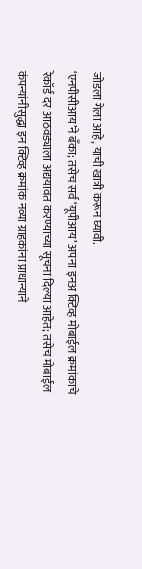जोडला गेला आहे, याची खात्री करून घ्यावी.
‘एनपीसीआय’ने बँका; तसेच सर्व ‘यूपीआय’ अपना इनअ क्टिव्ह मोबाईल क्रमांकाचे रेकॉर्ड दर आठवड्याला अद्ययावत करण्याच्या सूचना दिल्या आहेत; तसेच मोबाईल कंपन्यांनीसुद्धा इन क्टिव्ह क्रमांक नव्या ग्राहकांना प्राधान्याने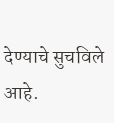देण्याचे सुचविले आहे.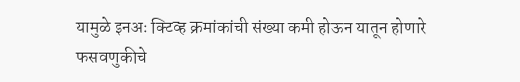यामुळे इनअः क्टिव्ह क्रमांकांची संख्या कमी होऊन यातून होणारे फसवणुकीचे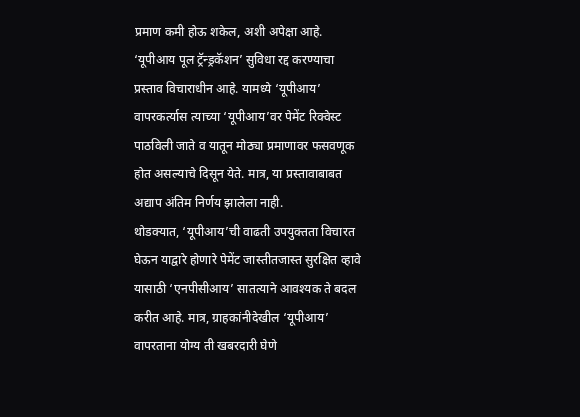प्रमाण कमी होऊ शकेल, अशी अपेक्षा आहे.
‘यूपीआय पूल ट्रॅन्ड्रकॅशन’ सुविधा रद्द करण्याचा प्रस्ताव विचाराधीन आहे. यामध्ये ‘यूपीआय’ वापरकर्त्यास त्याच्या ‘यूपीआय’वर पेमेंट रिक्वेस्ट पाठविली जाते व यातून मोठ्या प्रमाणावर फसवणूक होत असल्याचे दिसून येते. मात्र, या प्रस्तावाबाबत अद्याप अंतिम निर्णय झालेला नाही.
थोडक्यात, ‘यूपीआय’ची वाढती उपयुक्तता विचारत घेऊन याद्वारे होणारे पेमेंट जास्तीतजास्त सुरक्षित व्हावे यासाठी ‘एनपीसीआय’ सातत्याने आवश्यक ते बदल करीत आहे. मात्र, ग्राहकांनीदेखील ‘यूपीआय’ वापरताना योग्य ती खबरदारी घेणे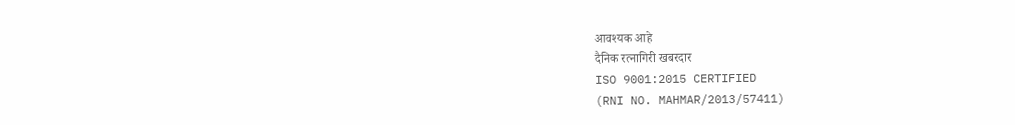आवश्यक आहे
दैनिक रत्नागिरी खबरदार
ISO 9001:2015 CERTIFIED
(RNI NO. MAHMAR/2013/57411)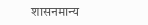शासनमान्य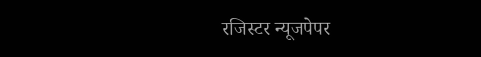रजिस्टर न्यूजपेपर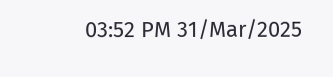03:52 PM 31/Mar/2025